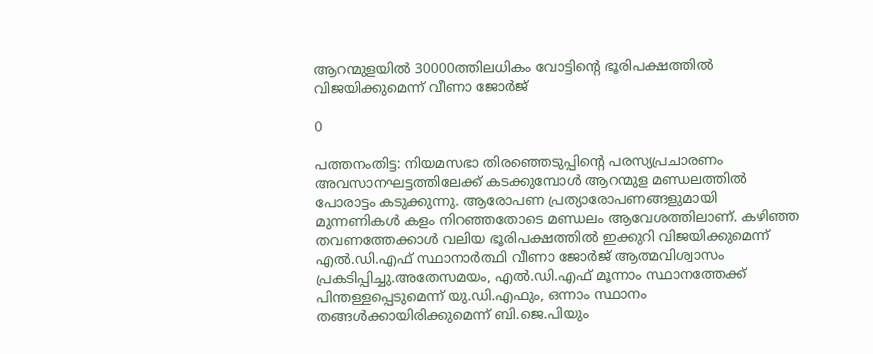ആറന്മുളയില്‍ 30000ത്തിലധികം വോട്ടിന്റെ ഭൂരിപക്ഷത്തില്‍ വിജയിക്കുമെന്ന് വീണാ ജോര്‍ജ്

0

പത്തനംതിട്ട: നിയമസഭാ തിരഞ്ഞെടുപ്പിന്റെ പരസ്യപ്രചാരണം അവസാനഘട്ടത്തിലേക്ക് കടക്കുമ്പോൾ ആറന്മുള മണ്ഡലത്തിൽ പോരാട്ടം കടുക്കുന്നു. ആരോപണ പ്രത്യാരോപണങ്ങളുമായി മുന്നണികൾ കളം നിറഞ്ഞതോടെ മണ്ഡലം ആവേശത്തിലാണ്. കഴിഞ്ഞ തവണത്തേക്കാൾ വലിയ ഭൂരിപക്ഷത്തിൽ ഇക്കുറി വിജയിക്കുമെന്ന് എൽ.ഡി.എഫ് സ്ഥാനാർത്ഥി വീണാ ജോർജ് ആത്മവിശ്വാസം പ്രകടിപ്പിച്ചു.അതേസമയം, എൽ.ഡി.എഫ് മൂന്നാം സ്ഥാനത്തേക്ക് പിന്തള്ളപ്പെടുമെന്ന് യു.ഡി.എഫും, ഒന്നാം സ്ഥാനം തങ്ങൾക്കായിരിക്കുമെന്ന് ബി.ജെ.പിയും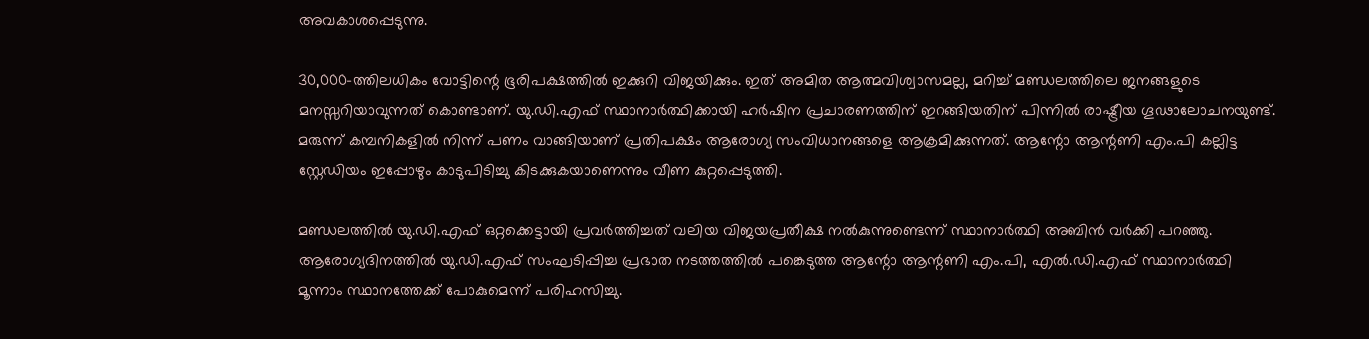അവകാശപ്പെടുന്നു.

30,000-ത്തിലധികം വോട്ടിന്റെ ഭൂരിപക്ഷത്തിൽ ഇക്കുറി വിജയിക്കും. ഇത് അമിത ആത്മവിശ്വാസമല്ല, മറിച്ച് മണ്ഡലത്തിലെ ജനങ്ങളുടെ മനസ്സറിയാവുന്നത് കൊണ്ടാണ്. യു.ഡി.എഫ് സ്ഥാനാർത്ഥിക്കായി ഹർഷിന പ്രചാരണത്തിന് ഇറങ്ങിയതിന് പിന്നിൽ രാഷ്ട്രീയ ഗൂഢാലോചനയുണ്ട്. മരുന്ന് കമ്പനികളിൽ നിന്ന് പണം വാങ്ങിയാണ് പ്രതിപക്ഷം ആരോഗ്യ സംവിധാനങ്ങളെ ആക്രമിക്കുന്നത്. ആന്റോ ആന്റണി എം.പി കല്ലിട്ട സ്റ്റേഡിയം ഇപ്പോഴും കാടുപിടിച്ചു കിടക്കുകയാണെന്നും വീണ കുറ്റപ്പെടുത്തി.

മണ്ഡലത്തിൽ യു.ഡി.എഫ് ഒറ്റക്കെട്ടായി പ്രവർത്തിച്ചത് വലിയ വിജയപ്രതീക്ഷ നൽകുന്നുണ്ടെന്ന് സ്ഥാനാർത്ഥി അബിൻ വർക്കി പറഞ്ഞു. ആരോഗ്യദിനത്തിൽ യു.ഡി.എഫ് സംഘടിപ്പിച്ച പ്രഭാത നടത്തത്തിൽ പങ്കെടുത്ത ആന്റോ ആന്റണി എം.പി, എൽ.ഡി.എഫ് സ്ഥാനാർത്ഥി മൂന്നാം സ്ഥാനത്തേക്ക് പോകുമെന്ന് പരിഹസിച്ചു.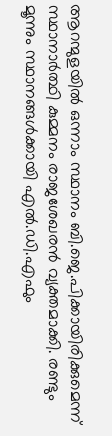ആറന്മുളയിൽ ഒന്നാം സ്ഥാനം ബി.ജെ.പിക്കായിരിക്കുമെന്ന് സ്ഥാനാർത്ഥി കുമ്മനം രാജശേഖരൻ വ്യക്തമാക്കി. രണ്ടും മൂന്നും സ്ഥാനങ്ങൾക്കായി എൽ.ഡി.എഫും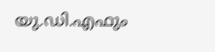യു.ഡി.എഫും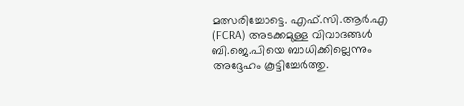മത്സരിച്ചോട്ടെ. എഫ്.സി.ആർ.എ (FCRA) അടക്കമുള്ള വിവാദങ്ങൾ ബി.ജെ.പിയെ ബാധിക്കില്ലെന്നും അദ്ദേഹം കൂട്ടിച്ചേർത്തു.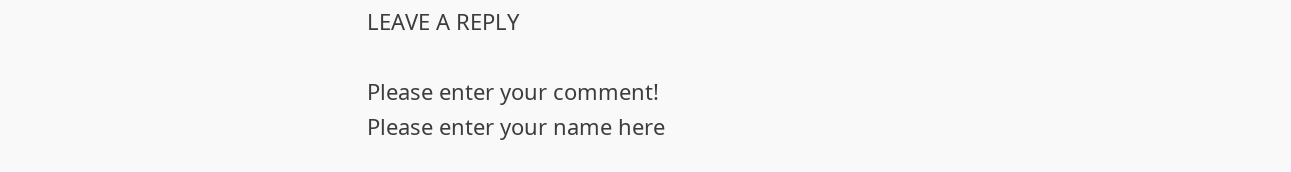LEAVE A REPLY

Please enter your comment!
Please enter your name here